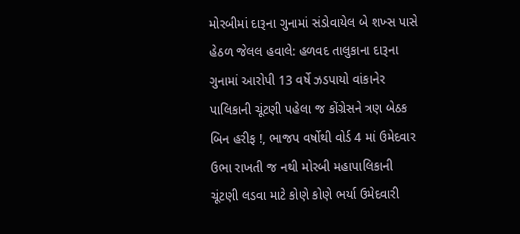મોરબીમાં દારૂના ગુનામાં સંડોવાયેલ બે શખ્સ પાસે હેઠળ જેલલ હવાલે: હળવદ તાલુકાના દારૂના ગુનામાં આરોપી 13 વર્ષે ઝડપાયો વાંકાનેર પાલિકાની ચૂંટણી પહેલા જ કોંગ્રેસને ત્રણ બેઠક બિન હરીફ !, ભાજપ વર્ષોથી વોર્ડ 4 માં ઉમેદવાર ઉભા રાખતી જ નથી મોરબી મહાપાલિકાની ચૂંટણી લડવા માટે કોણે કોણે ભર્યા ઉમેદવારી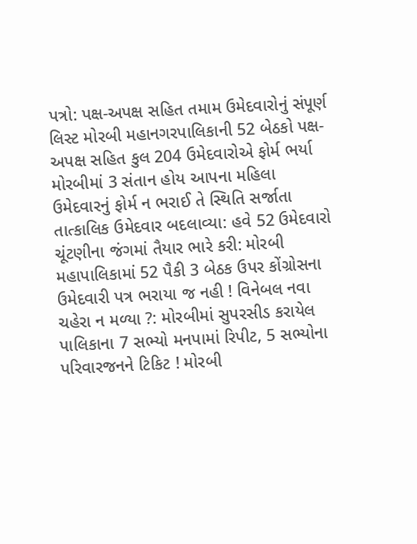પત્રો: પક્ષ-અપક્ષ સહિત તમામ ઉમેદવારોનું સંપૂર્ણ લિસ્ટ મોરબી મહાનગરપાલિકાની 52 બેઠકો પક્ષ-અપક્ષ સહિત કુલ 204 ઉમેદવારોએ ફોર્મ ભર્યા મોરબીમાં 3 સંતાન હોય આપના મહિલા ઉમેદવારનું ફોર્મ ન ભરાઈ તે સ્થિતિ સર્જાતા તાત્કાલિક ઉમેદવાર બદલાવ્યા: હવે 52 ઉમેદવારો ચૂંટણીના જંગમાં તૈયાર ભારે કરી: મોરબી મહાપાલિકામાં 52 પૈકી 3 બેઠક ઉપર કોંગ્રોસના ઉમેદવારી પત્ર ભરાયા જ નહી ! વિનેબલ નવા ચહેરા ન મળ્યા ?: મોરબીમાં સુપરસીડ કરાયેલ પાલિકાના 7 સભ્યો મનપામાં રિપીટ, 5 સભ્યોના પરિવારજનને ટિકિટ ! મોરબી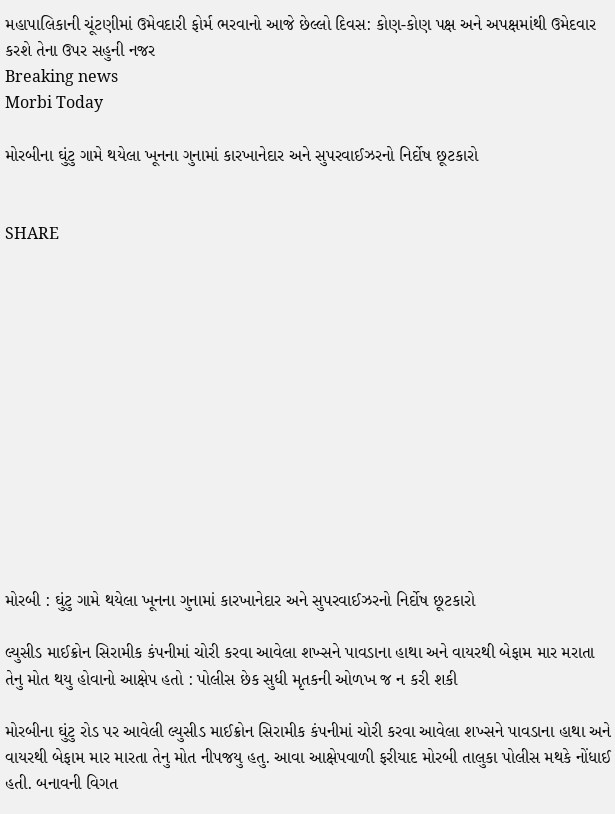મહાપાલિકાની ચૂંટણીમાં ઉમેવદારી ફોર્મ ભરવાનો આજે છેલ્લો દિવસ: કોણ-કોણ પક્ષ અને અપક્ષમાંથી ઉમેદવાર કરશે તેના ઉપર સહુની નજર
Breaking news
Morbi Today

મોરબીના ઘુંટુ ગામે થયેલા ખૂનના ગુનામાં કારખાનેદાર અને સુપરવાઈઝરનો નિર્દોષ છૂટકારો


SHARE













મોરબી : ઘુંટુ ગામે થયેલા ખૂનના ગુનામાં કારખાનેદાર અને સુપરવાઈઝરનો નિર્દોષ છૂટકારો

લ્યુસીડ માઈક્રોન સિરામીક કંપનીમાં ચોરી કરવા આવેલા શખ્સને પાવડાના હાથા અને વાયરથી બેફામ માર મરાતા તેનુ મોત થયુ હોવાનો આક્ષેપ હતો : પોલીસ છેક સુધી મૃતકની ઓળખ જ ન કરી શકી

મોરબીના ઘુંટુ રોડ પર આવેલી લ્યુસીડ માઈક્રોન સિરામીક કંપનીમાં ચોરી કરવા આવેલા શખ્સને પાવડાના હાથા અને વાયરથી બેફામ માર મારતા તેનુ મોત નીપજયુ હતુ. આવા આક્ષેપવાળી ફરીયાદ મોરબી તાલુકા પોલીસ મથકે નોંધાઈ હતી. બનાવની વિગત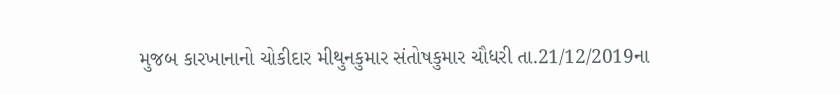મુજબ કારખાનાનો ચોકીદાર મીથુનકુમાર સંતોષકુમાર ચૌધરી તા.21/12/2019ના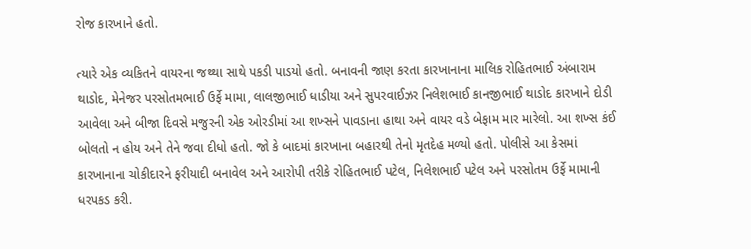રોજ કારખાને હતો.

ત્યારે એક વ્યકિતને વાયરના જથ્થા સાથે પકડી પાડયો હતો. બનાવની જાણ કરતા કારખાનાના માલિક રોહિતભાઈ અંબારામ થાડોદ, મેનેજર પરસોતમભાઈ ઉર્ફે મામા, લાલજીભાઈ ધાડીયા અને સુપરવાઈઝર નિલેશભાઈ કાનજીભાઈ થાડોદ કારખાને દોડી આવેલા અને બીજા દિવસે મજુરની એક ઓરડીમાં આ શખ્સને પાવડાના હાથા અને વાયર વડે બેફામ માર મારેલો. આ શખ્સ કંઈ બોલતો ન હોય અને તેને જવા દીધો હતો. જો કે બાદમાં કારખાના બહારથી તેનો મૃતદેહ મળ્યો હતો. પોલીસે આ કેસમાં કારખાનાના ચોકીદારને ફરીયાદી બનાવેલ અને આરોપી તરીકે રોહિતભાઈ પટેલ, નિલેશભાઈ પટેલ અને પરસોતમ ઉર્ફે મામાની ધરપકડ કરી.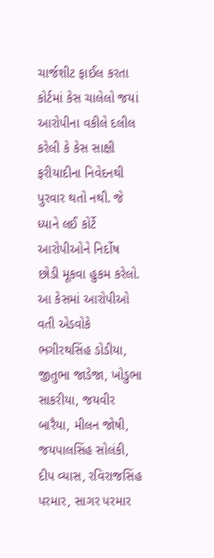ચાર્જશીટ ફાઈલ કરતા કોર્ટમાં કેસ ચાલેલો જયાં આરોપીના વકીલે દલીલ કરેલી કે કેસ સાક્ષી ફરીયાદીના નિવેદનથી પુરવાર થતો નથી. જે ધ્યાને લઈ કોર્ટે આરોપીઓને નિર્દોષ છોડી મૂકવા હુકમ કરેલો. આ કેસમાં આરોપીઓ વતી એડવોકે ભગીરથસિંહ ડોડીયા, જીતુભા જાડેજા, ખોડુભા સાકરીયા, જયવીર બારૈયા, મીલન જોષી, જયપાલસિંહ સોલંકી, દીપ વ્યાસ, રવિરાજસિંહ પરમાર, સાગર પરમાર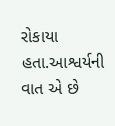રોકાયા હતા.આશ્વર્યની વાત એ છે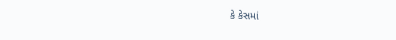કે કેસમાં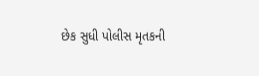છેક સુધી પોલીસ મૃતકની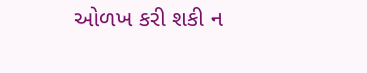ઓળખ કરી શકી ન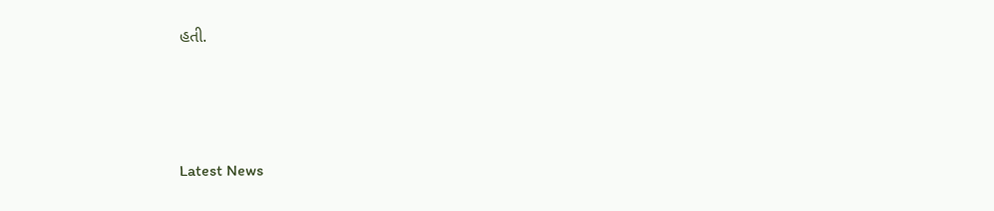હતી.






Latest News